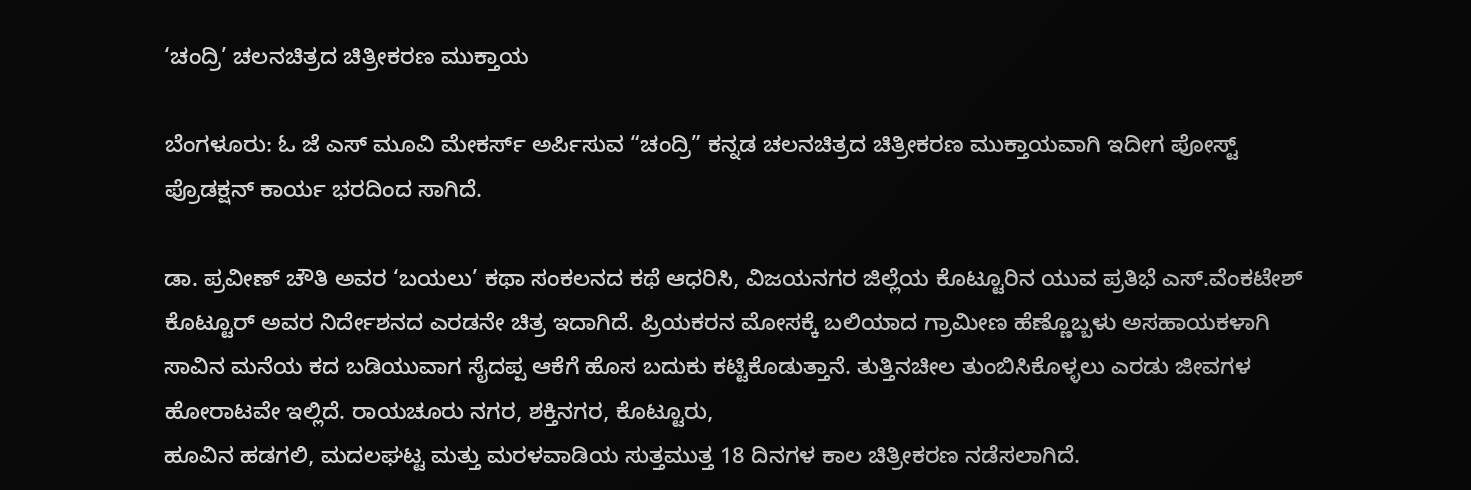‘ಚಂದ್ರಿ’ ಚಲನಚಿತ್ರದ ಚಿತ್ರೀಕರಣ ಮುಕ್ತಾಯ

ಬೆಂಗಳೂರು: ಓ ಜೆ ಎಸ್ ಮೂವಿ ಮೇಕರ್ಸ್ ಅರ್ಪಿಸುವ “ಚಂದ್ರಿ” ಕನ್ನಡ ಚಲನಚಿತ್ರದ ಚಿತ್ರೀಕರಣ ಮುಕ್ತಾಯವಾಗಿ ಇದೀಗ ಪೋಸ್ಟ್ ಪ್ರೊಡಕ್ಷನ್ ಕಾರ್ಯ ಭರದಿಂದ ಸಾಗಿದೆ.

ಡಾ. ಪ್ರವೀಣ್ ಚೌತಿ ಅವರ ‘ಬಯಲು’ ಕಥಾ ಸಂಕಲನದ ಕಥೆ ಆಧರಿಸಿ, ವಿಜಯನಗರ ಜಿಲ್ಲೆಯ ಕೊಟ್ಟೂರಿನ ಯುವ ಪ್ರತಿಭೆ ಎಸ್.ವೆಂಕಟೇಶ್ ಕೊಟ್ಟೂರ್ ಅವರ ನಿರ್ದೇಶನದ ಎರಡನೇ ಚಿತ್ರ ಇದಾಗಿದೆ. ಪ್ರಿಯಕರನ ಮೋಸಕ್ಕೆ ಬಲಿಯಾದ ಗ್ರಾಮೀಣ ಹೆಣ್ಣೊಬ್ಬಳು ಅಸಹಾಯಕಳಾಗಿ ಸಾವಿನ ಮನೆಯ ಕದ ಬಡಿಯುವಾಗ ಸೈದಪ್ಪ ಆಕೆಗೆ ಹೊಸ ಬದುಕು ಕಟ್ಟಿಕೊಡುತ್ತಾನೆ. ತುತ್ತಿನಚೀಲ ತುಂಬಿಸಿಕೊಳ್ಳಲು ಎರಡು ಜೀವಗಳ ಹೋರಾಟವೇ ಇಲ್ಲಿದೆ. ರಾಯಚೂರು ನಗರ, ಶಕ್ತಿನಗರ, ಕೊಟ್ಟೂರು,
ಹೂವಿನ ಹಡಗಲಿ, ಮದಲಘಟ್ಟ ಮತ್ತು ಮರಳವಾಡಿಯ ಸುತ್ತಮುತ್ತ 18 ದಿನಗಳ ಕಾಲ ಚಿತ್ರೀಕರಣ ನಡೆಸಲಾಗಿದೆ.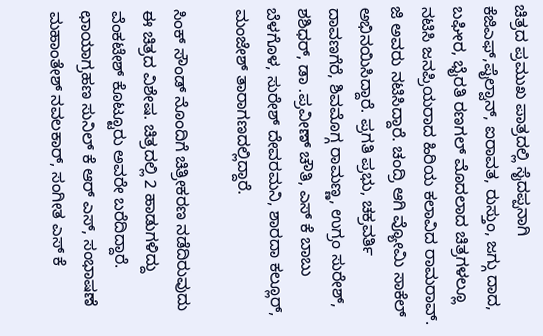ಚಿತ್ರದ ಪ್ರಮುಖ ಪಾತ್ರದಲ್ಲಿ ಸೈದಪ್ಪನಾಗಿ ಕೆಜಿಎಫ್,ಪೈಲ್ವಾನ್, ಐರಾವತ, ರುಸ್ತುಂ, ಜಗ್ಗು ದಾದ, ಬಘೀರ, ಭೈರತಿ ರಣಗಲ್ ಮೊದಲಾದ ಚಿತ್ರಗಳಲ್ಲೂ ನಟಿಸಿ ಜನಪ್ರಿಯರಾದ ಹಿರಿಯ ಕಲಾವಿದ ರಾಮರಾವ್. ಜಿ ಅವರು ನಟಿಸಿದ್ದಾರೆ. ಚಂದ್ರಿ ಆಗಿ ವ್ಯೋಮಿ ಸಾಕೆಲ್
ಅಭಿನಯಿಸಿದ್ದಾರೆ. ಪ್ರಗತಿ ಪ್ರಭು, ಚಕ್ರವರ್ತಿ ದಾವಣಗೆರೆ, ಶಿವಮೊಗ್ಗ ರಾಮಣ್ಣ, ಉಗ್ರಂ ಸುರೇಶ್, ಶಶಿಧರ್, ಡಾ .ಪ್ರವೀಣ್ ಚೌತಿ, ಎಸ್ ಕೆ ಬಾಬು ಬೆಳಗೊಳ, ಸುರೇಶ್ ದೇವರಮನಿ, ಶಾರದಾ ಕಲ್ಲೂರ್, ಮಂಜೇಶ್ ತಾರಾಗಣದಲ್ಲಿದ್ದಾರೆ.

ಸಿಂಕ್ ಸೌಂಡ್ ನೊಂದಿಗೆ ಚಿತ್ರೀಕರಣ ನಡೆದಿರುವುದು ಈ ಚಿತ್ರದ ವಿಶೇಷ. ಚಿತ್ರದಲ್ಲಿ 2 ಹಾಡುಗಳಿದ್ದು ವೆಂಕಟೇಶ್ ಕೊಟ್ಟೂರು ಅವರೇ ಬರೆದಿದ್ದಾರೆ. ಛಾಯಾಗ್ರಹಣ ಸುನಿಲ್ ಕೆ ಆರ್ ಎಸ್, ಸಂಭಾಷಣೆ ಮಹಾಂತೇಶ್ ನವಲಕಾರ್, ಸಂಗೀತ ಎಸ್ ಕೆ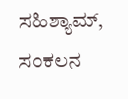ಸಹಿಶ್ಯಾಮ್, ಸಂಕಲನ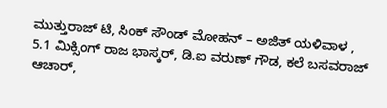ಮುತ್ತುರಾಜ್ ಟಿ, ಸಿಂಕ್ ಸೌಂಡ್ ಮೋಹನ್ – ಅಜಿತ್ ಯಳಿವಾಳ , 5.1 ಮಿಕ್ಸಿಂಗ್ ರಾಜ ಭಾಸ್ಕರ್, ಡಿ.ಐ ವರುಣ್ ಗೌಡ, ಕಲೆ ಬಸವರಾಜ್ ಆಚಾರ್,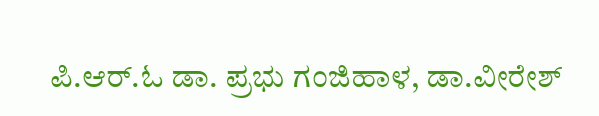ಪಿ.ಆರ್.ಓ ಡಾ. ಪ್ರಭು ಗಂಜಿಹಾಳ, ಡಾ.ವೀರೇಶ್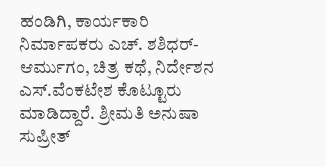ಹಂಡಿಗಿ, ಕಾರ್ಯಕಾರಿ ನಿರ್ಮಾಪಕರು ಎಚ್. ಶಶಿಧರ್-ಆರ್ಮುಗಂ, ಚಿತ್ರ ಕಥೆ, ನಿರ್ದೇಶನ ಎಸ್.ವೆಂಕಟೇಶ ಕೊಟ್ಟೂರು
ಮಾಡಿದ್ದಾರೆ. ಶ್ರೀಮತಿ ಅನುಷಾ ಸುಪ್ರೀತ್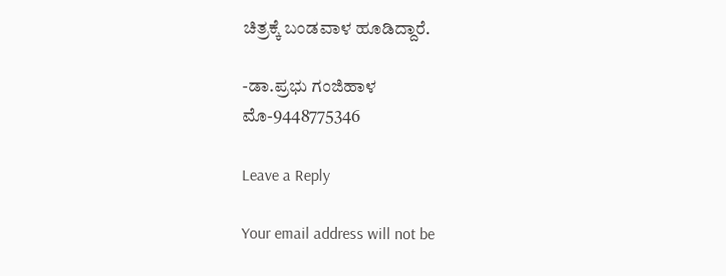ಚಿತ್ರಕ್ಕೆ ಬಂಡವಾಳ ಹೂಡಿದ್ದಾರೆ.

-ಡಾ.ಪ್ರಭು ಗಂಜಿಹಾಳ
ಮೊ-9448775346

Leave a Reply

Your email address will not be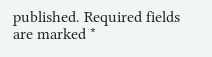published. Required fields are marked *